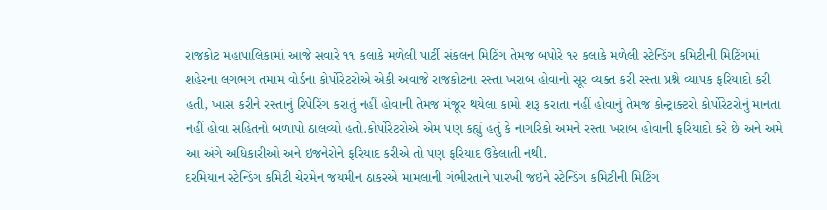રાજકોટ મહાપાલિકામાં આજે સવારે ૧૧ કલાકે મળેલી પાર્ટી સંકલન મિટિંગ તેમજ બપોરે ૧૨ કલાકે મળેલી સ્ટેન્ડિંગ કમિટીની મિટિંગમાં શહેરના લગભગ તમામ વોર્ડના કોર્પોરેટરોએ એકી અવાજે રાજકોટના રસ્તા ખરાબ હોવાનો સૂર વ્યક્ત કરી રસ્તા પ્રશ્ને વ્યાપક ફરિયાદો કરી હતી, ખાસ કરીને રસ્તાનું રિપેરિંગ કરાતું નહીં હોવાની તેમજ મંજૂર થયેલા કામો શરૂ કરાતા નહીં હોવાનું તેમજ કોન્ટ્રાક્ટરો કોર્પોરેટરોનું માનતા નહીં હોવા સહિતનો બળાપો ઠાલવ્યો હતો.કોર્પોરેટરોએ એમ પણ કહ્યું હતું કે નાગરિકો અમને રસ્તા ખરાબ હોવાની ફરિયાદો કરે છે અને અમે આ અંગે અધિકારીઓ અને ઇજનેરોને ફરિયાદ કરીએ તો પણ ફરિયાદ ઉકેલાતી નથી.
દરમિયાન સ્ટેન્ડિંગ કમિટી ચેરમેન જયમીન ઠાકરએ મામલાની ગંભીરતાને પારખી જઇને સ્ટેન્ડિંગ કમિટીની મિટિંગ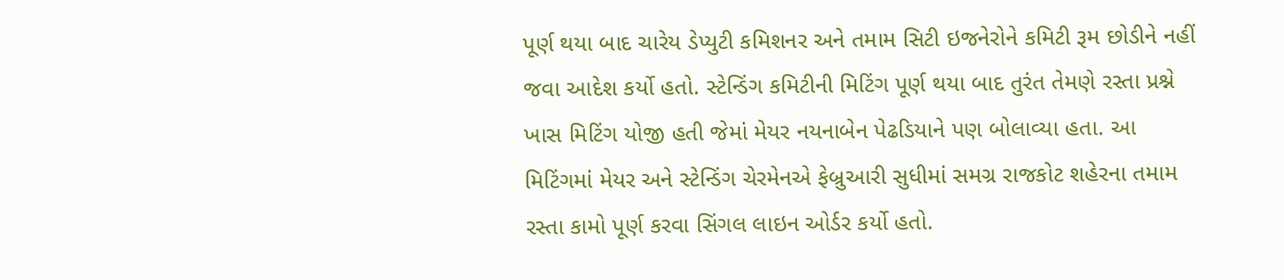પૂર્ણ થયા બાદ ચારેય ડેપ્યુટી કમિશનર અને તમામ સિટી ઇજનેરોને કમિટી રૂમ છોડીને નહીં જવા આદેશ કર્યો હતો. સ્ટેન્ડિંગ કમિટીની મિટિંગ પૂર્ણ થયા બાદ તુરંત તેમણે રસ્તા પ્રશ્ને ખાસ મિટિંગ યોજી હતી જેમાં મેયર નયનાબેન પેઢડિયાને પણ બોલાવ્યા હતા. આ મિટિંગમાં મેયર અને સ્ટેન્ડિંગ ચેરમેનએ ફેબ્રુઆરી સુધીમાં સમગ્ર રાજકોટ શહેરના તમામ રસ્તા કામો પૂર્ણ કરવા સિંગલ લાઇન ઓર્ડર કર્યો હતો.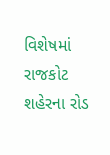વિશેષમાં રાજકોટ શહેરના રોડ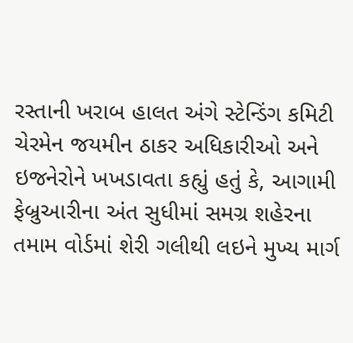રસ્તાની ખરાબ હાલત અંગે સ્ટેન્ડિંગ કમિટી ચેરમેન જયમીન ઠાકર અધિકારીઓ અને ઇજનેરોને ખખડાવતા કહ્યું હતું કે, આગામી ફેબ્રુઆરીના અંત સુધીમાં સમગ્ર શહેરના તમામ વોર્ડમાં શેરી ગલીથી લઇને મુખ્ય માર્ગ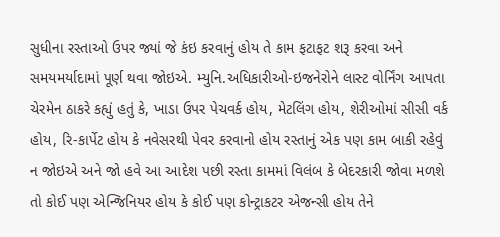સુધીના રસ્તાઓ ઉપર જ્યાં જે કંઇ કરવાનું હોય તે કામ ફટાફટ શરૂ કરવા અને સમયમર્યાદામાં પૂર્ણ થવા જોઇએ. મ્યુનિ.અધિકારીઓ-ઇજનેરોને લાસ્ટ વોર્નિંગ આપતા ચેરમેન ઠાકરે કહ્યું હતું કે, ખાડા ઉપર પેચવર્ક હોય, મેટલિંગ હોય, શેરીઓમાં સીસી વર્ક હોય, રિ-કાર્પેટ હોય કે નવેસરથી પેવર કરવાનો હોય રસ્તાનું એક પણ કામ બાકી રહેવું ન જોઇએ અને જો હવે આ આદેશ પછી રસ્તા કામમાં વિલંબ કે બેદરકારી જોવા મળશે તો કોઈ પણ એન્જિનિયર હોય કે કોઈ પણ કોન્ટ્રાકટર એજન્સી હોય તેને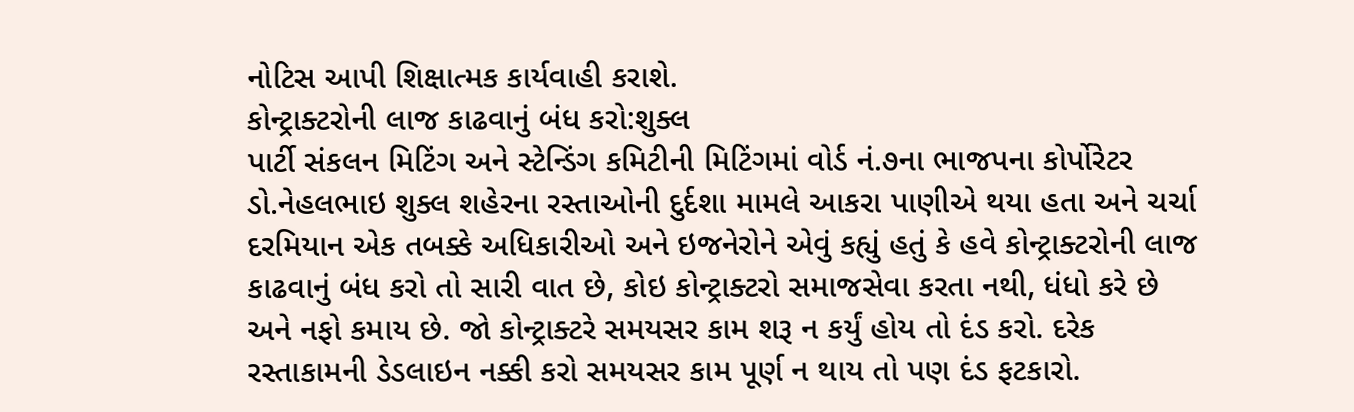નોટિસ આપી શિક્ષાત્મક કાર્યવાહી કરાશે.
કોન્ટ્રાક્ટરોની લાજ કાઢવાનું બંધ કરો:શુક્લ
પાર્ટી સંકલન મિટિંગ અને સ્ટેન્ડિંગ કમિટીની મિટિંગમાં વોર્ડ નં.૭ના ભાજપના કોર્પોરેટર ડો.નેહલભાઇ શુક્લ શહેરના રસ્તાઓની દુર્દશા મામલે આકરા પાણીએ થયા હતા અને ચર્ચા દરમિયાન એક તબક્કે અધિકારીઓ અને ઇજનેરોને એવું કહ્યું હતું કે હવે કોન્ટ્રાક્ટરોની લાજ કાઢવાનું બંધ કરો તો સારી વાત છે, કોઇ કોન્ટ્રાક્ટરો સમાજસેવા કરતા નથી, ધંધો કરે છે અને નફો કમાય છે. જો કોન્ટ્રાક્ટરે સમયસર કામ શરૂ ન કર્યું હોય તો દંડ કરો. દરેક રસ્તાકામની ડેડલાઇન નક્કી કરો સમયસર કામ પૂર્ણ ન થાય તો પણ દંડ ફટકારો.